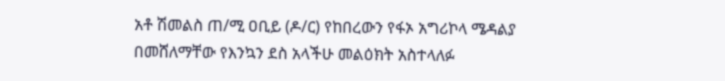አቶ ሽመልስ ጠ/ሚ ዐቢይ (ዶ/ር) የከበረውን የፋኦ አግሪኮላ ሜዳልያ በመሸለማቸው የእንኳን ደስ አላችሁ መልዕክት አስተላለፉ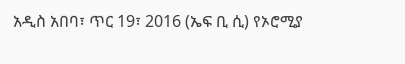አዲስ አበባ፣ ጥር 19፣ 2016 (ኤፍ ቢ ሲ) የኦሮሚያ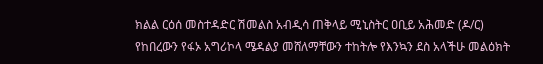ክልል ርዕሰ መስተዳድር ሽመልስ አብዲሳ ጠቅላይ ሚኒስትር ዐቢይ አሕመድ (ዶ/ር) የከበረውን የፋኦ አግሪኮላ ሜዳልያ መሸለማቸውን ተከትሎ የእንኳን ደስ አላችሁ መልዕክት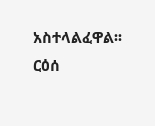አስተላልፈዋል፡፡
ርዕሰ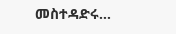መስተዳድሩ…